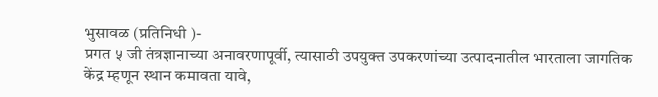भुसावळ (प्रतिनिधी )-
प्रगत ५ जी तंत्रज्ञानाच्या अनावरणापूर्वी, त्यासाठी उपयुक्त उपकरणांच्या उत्पादनातील भारताला जागतिक केंद्र म्हणून स्थान कमावता यावे,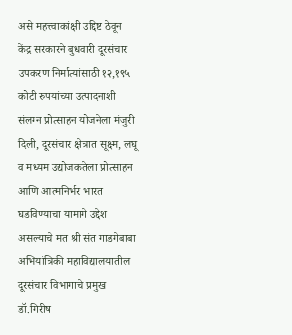असे महत्त्वाकांक्षी उद्दिष्ट ठेवून केंद्र सरकारने बुधवारी दूरसंचार उपकरण निर्मात्यांसाठी १२,१९५ कोटी रुपयांच्या उत्पादनाशी संलग्न प्रोत्साहन योजनेला मंजुरी दिली, दूरसंचार क्षेत्रात सूक्ष्म, लघू व मध्यम उद्योजकतेला प्रोत्साहन आणि आत्मनिर्भर भारत घडविण्याचा यामागे उद्देश असल्याचे मत श्री संत गाडगेबाबा अभियांत्रिकी महाविद्यालयातील दूरसंचार विभागाचे प्रमुख डॉ.गिरीष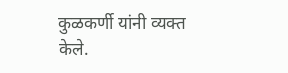कुळकर्णी यांनी व्यक्त केले.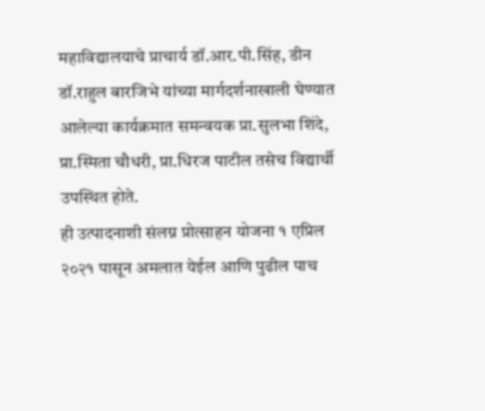महाविद्यालयाचे प्राचार्य डॉ.आर.पी.सिंह, डीन डॉ.राहुल बारजिभे यांच्या मार्गदर्शनाखाली घेण्यात आलेल्या कार्यक्रमात समन्वयक प्रा.सुलभा शिंदे, प्रा.स्मिता चौधरी, प्रा.धिरज पाटील तसेच विद्यार्थी उपस्थित होते.
ही उत्पादनाशी संलग्न प्रोत्साहन योजना १ एप्रिल २०२१ पासून अमलात येईल आणि पुढील पाच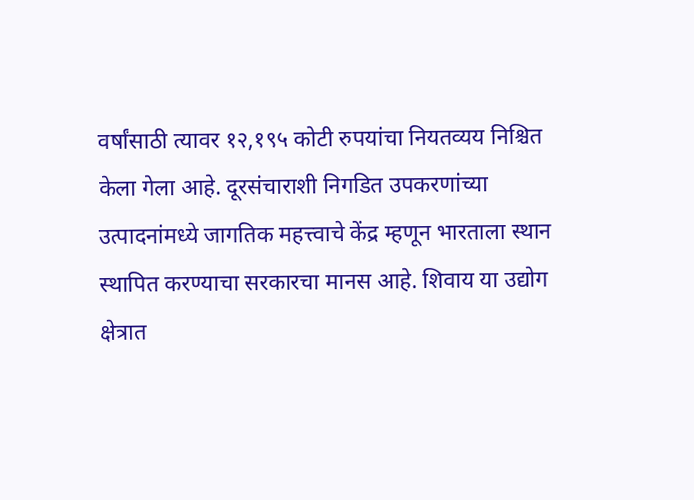वर्षांसाठी त्यावर १२,१९५ कोटी रुपयांचा नियतव्यय निश्चित केला गेला आहे. दूरसंचाराशी निगडित उपकरणांच्या उत्पादनांमध्ये जागतिक महत्त्वाचे केंद्र म्हणून भारताला स्थान स्थापित करण्याचा सरकारचा मानस आहे. शिवाय या उद्योग क्षेत्रात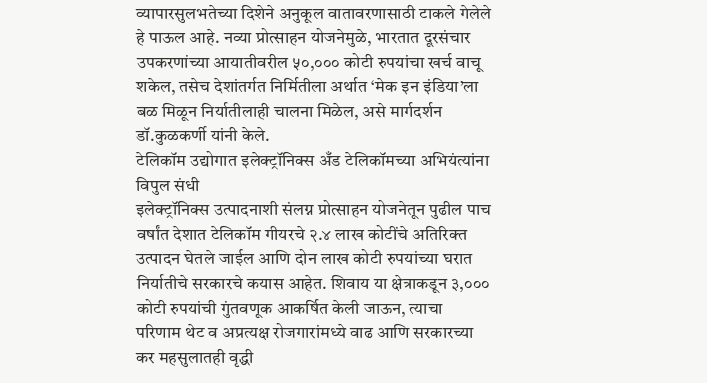व्यापारसुलभतेच्या दिशेने अनुकूल वातावरणासाठी टाकले गेलेले हे पाऊल आहे. नव्या प्रोत्साहन योजनेमुळे, भारतात दूरसंचार उपकरणांच्या आयातीवरील ५०,००० कोटी रुपयांचा खर्च वाचू शकेल, तसेच देशांतर्गत निर्मितीला अर्थात ‘मेक इन इंडिया’ला बळ मिळून निर्यातीलाही चालना मिळेल, असे मार्गदर्शन डॉ.कुळकर्णी यांनी केले.
टेलिकॉम उद्योगात इलेक्ट्रॉनिक्स अँड टेलिकॉमच्या अभियंत्यांना विपुल संधी
इलेक्ट्रॉनिक्स उत्पादनाशी संलग्न प्रोत्साहन योजनेतून पुढील पाच वर्षांत देशात टेलिकॉम गीयरचे २.४ लाख कोटींचे अतिरिक्त उत्पादन घेतले जाईल आणि दोन लाख कोटी रुपयांच्या घरात निर्यातीचे सरकारचे कयास आहेत. शिवाय या क्षेत्राकडून ३,००० कोटी रुपयांची गुंतवणूक आकर्षित केली जाऊन, त्याचा परिणाम थेट व अप्रत्यक्ष रोजगारांमध्ये वाढ आणि सरकारच्या कर महसुलातही वृद्धी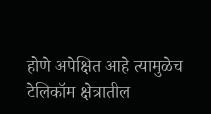होणे अपेक्षित आहे त्यामुळेच टेलिकॉम क्षेत्रातील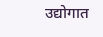उद्योगात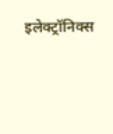इलेक्ट्रॉनिक्स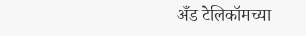अँड टेलिकॉमच्या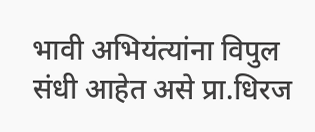भावी अभियंत्यांना विपुल संधी आहेत असे प्रा.धिरज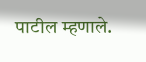पाटील म्हणाले.